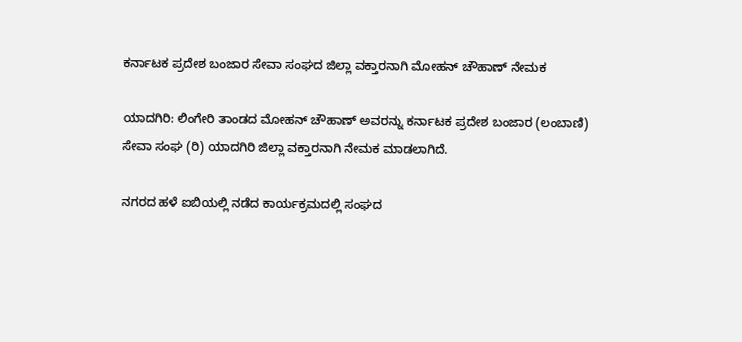ಕರ್ನಾಟಕ ಪ್ರದೇಶ ಬಂಜಾರ ಸೇವಾ ಸಂಘದ ಜಿಲ್ಲಾ ವಕ್ತಾರನಾಗಿ ಮೋಹನ್ ಚೌಹಾಣ್ ನೇಮಕ

ಯಾದಗಿರಿ: ಲಿಂಗೇರಿ ತಾಂಡದ ಮೋಹನ್ ಚೌಹಾಣ್ ಅವರನ್ನು ಕರ್ನಾಟಕ ಪ್ರದೇಶ ಬಂಜಾರ (ಲಂಬಾಣಿ) ಸೇವಾ ಸಂಘ (ರಿ) ಯಾದಗಿರಿ ಜಿಲ್ಲಾ ವಕ್ತಾರನಾಗಿ ನೇಮಕ ಮಾಡಲಾಗಿದೆ.

ನಗರದ ಹಳೆ ಐಬಿಯಲ್ಲಿ ನಡೆದ ಕಾರ್ಯಕ್ರಮದಲ್ಲಿ ಸಂಘದ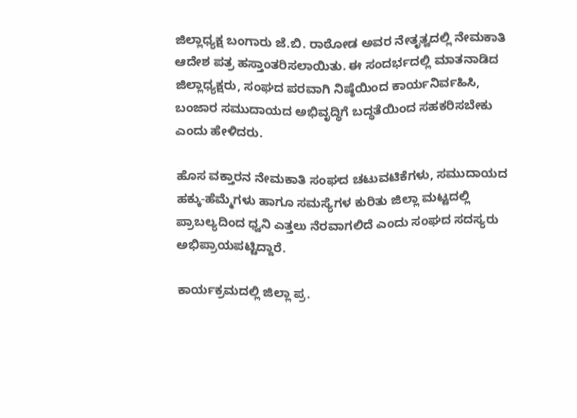ಜಿಲ್ಲಾಧ್ಯಕ್ಷ ಬಂಗಾರು ಜೆ.ಬಿ. ರಾಠೋಡ ಅವರ ನೇತೃತ್ವದಲ್ಲಿ ನೇಮಕಾತಿ ಆದೇಶ ಪತ್ರ ಹಸ್ತಾಂತರಿಸಲಾಯಿತು. ಈ ಸಂದರ್ಭದಲ್ಲಿ ಮಾತನಾಡಿದ ಜಿಲ್ಲಾಧ್ಯಕ್ಷರು, ಸಂಘದ ಪರವಾಗಿ ನಿಷ್ಠೆಯಿಂದ ಕಾರ್ಯನಿರ್ವಹಿಸಿ, ಬಂಜಾರ ಸಮುದಾಯದ ಅಭಿವೃದ್ಧಿಗೆ ಬದ್ಧತೆಯಿಂದ ಸಹಕರಿಸಬೇಕು ಎಂದು ಹೇಳಿದರು.

ಹೊಸ ವಕ್ತಾರನ ನೇಮಕಾತಿ ಸಂಘದ ಚಟುವಟಿಕೆಗಳು, ಸಮುದಾಯದ ಹಕ್ಕು-ಹೆಮ್ಮೆಗಳು ಹಾಗೂ ಸಮಸ್ಯೆಗಳ ಕುರಿತು ಜಿಲ್ಲಾ ಮಟ್ಟದಲ್ಲಿ ಪ್ರಾಬಲ್ಯದಿಂದ ಧ್ವನಿ ಎತ್ತಲು ನೆರವಾಗಲಿದೆ ಎಂದು ಸಂಘದ ಸದಸ್ಯರು ಅಭಿಪ್ರಾಯಪಟ್ಟಿದ್ದಾರೆ.

ಕಾರ್ಯಕ್ರಮದಲ್ಲಿ ಜಿಲ್ಲಾ ಪ್ರ.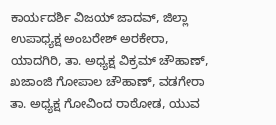ಕಾರ್ಯದರ್ಶಿ ವಿಜಯ್‌ ಜಾದವ್‌, ಜಿಲ್ಲಾ ಉಪಾಧ್ಯಕ್ಷ ಅಂಬರೇಶ್ ಅರಕೇರಾ, ಯಾದಗಿರಿ, ತಾ. ಅಧ್ಯಕ್ಷ ವಿಕ್ರಮ್ ಚೌಹಾಣ್, ಖಜಾಂಜಿ ಗೋಪಾಲ ಚೌಹಾಣ್, ವಡಗೇರಾ ತಾ. ಅಧ್ಯಕ್ಷ ಗೋವಿಂದ ರಾಠೋಡ, ಯುವ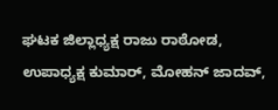ಘಟಕ ಜಿಲ್ಲಾಧ್ಯಕ್ಷ ರಾಜು ರಾಠೋಡ, ಉಪಾಧ್ಯಕ್ಷ ಕುಮಾರ್, ಮೋಹನ್ ಜಾದವ್,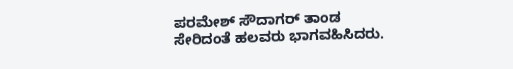ಪರಮೇಶ್ ಸೌದಾಗರ್ ತಾಂಡ ಸೇರಿದಂತೆ ಹಲವರು ಭಾಗವಹಿಸಿದರು.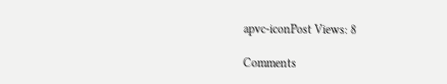apvc-iconPost Views: 8

Comments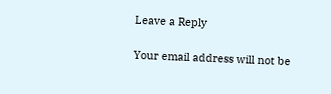Leave a Reply

Your email address will not be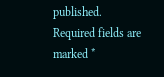published. Required fields are marked *